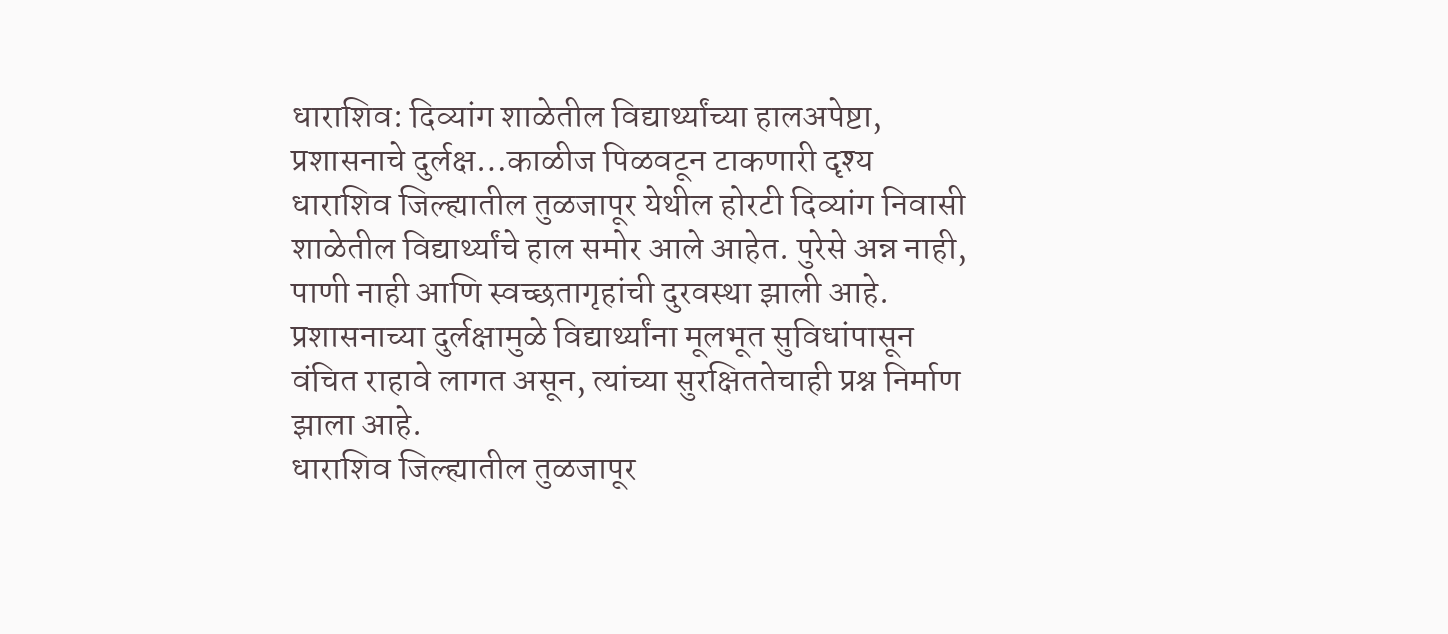धाराशिव: दिव्यांग शाळेतील विद्यार्थ्यांच्या हालअपेष्टा, प्रशासनाचे दुर्लक्ष…काळीज पिळवटून टाकणारी दृश्य
धाराशिव जिल्ह्यातील तुळजापूर येथील होरटी दिव्यांग निवासी शाळेतील विद्यार्थ्यांचे हाल समोर आले आहेत. पुरेसे अन्न नाही, पाणी नाही आणि स्वच्छतागृहांची दुरवस्था झाली आहे. प्रशासनाच्या दुर्लक्षामुळे विद्यार्थ्यांना मूलभूत सुविधांपासून वंचित राहावे लागत असून, त्यांच्या सुरक्षिततेचाही प्रश्न निर्माण झाला आहे.
धाराशिव जिल्ह्यातील तुळजापूर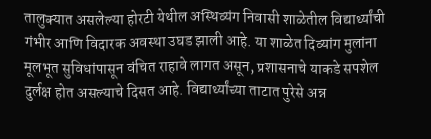तालुक्यात असलेल्या होरटी येथील अस्थिव्यंग निवासी शाळेतील विद्यार्थ्यांची गंभीर आणि विदारक अवस्था उघड झाली आहे. या शाळेत दिव्यांग मुलांना मूलभूत सुविधांपासून वंचित राहावे लागत असून, प्रशासनाचे याकडे सपशेल दुर्लक्ष होत असल्याचे दिसत आहे. विद्यार्थ्यांच्या ताटात पुरेसे अन्न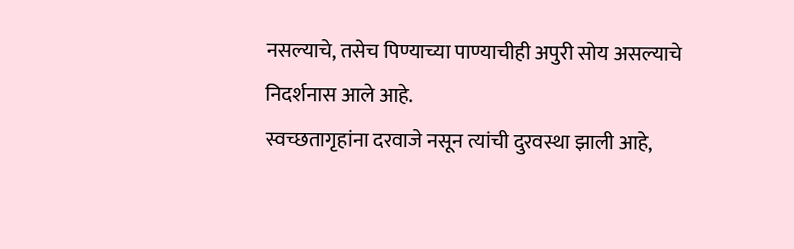नसल्याचे, तसेच पिण्याच्या पाण्याचीही अपुरी सोय असल्याचे निदर्शनास आले आहे.
स्वच्छतागृहांना दरवाजे नसून त्यांची दुरवस्था झाली आहे,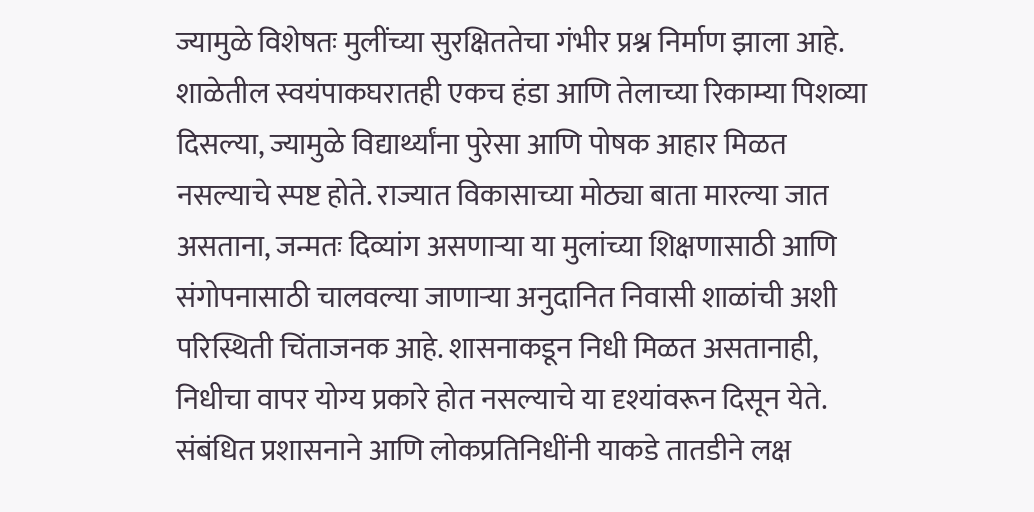ज्यामुळे विशेषतः मुलींच्या सुरक्षिततेचा गंभीर प्रश्न निर्माण झाला आहे. शाळेतील स्वयंपाकघरातही एकच हंडा आणि तेलाच्या रिकाम्या पिशव्या दिसल्या, ज्यामुळे विद्यार्थ्यांना पुरेसा आणि पोषक आहार मिळत नसल्याचे स्पष्ट होते. राज्यात विकासाच्या मोठ्या बाता मारल्या जात असताना, जन्मतः दिव्यांग असणाऱ्या या मुलांच्या शिक्षणासाठी आणि संगोपनासाठी चालवल्या जाणाऱ्या अनुदानित निवासी शाळांची अशी परिस्थिती चिंताजनक आहे. शासनाकडून निधी मिळत असतानाही, निधीचा वापर योग्य प्रकारे होत नसल्याचे या दृश्यांवरून दिसून येते. संबंधित प्रशासनाने आणि लोकप्रतिनिधींनी याकडे तातडीने लक्ष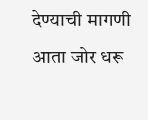देण्याची मागणी आता जोर धरू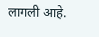लागली आहे.